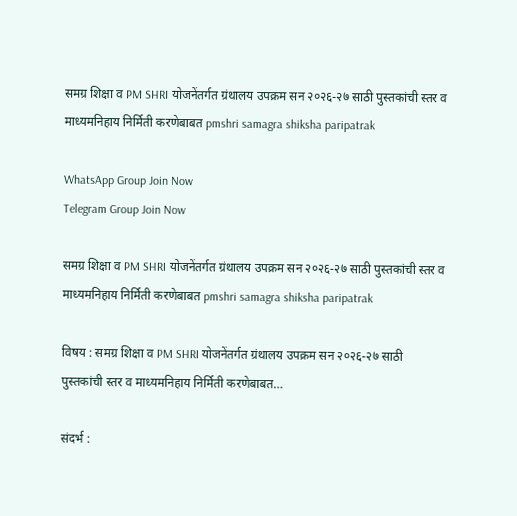समग्र शिक्षा व PM SHRI योजनेंतर्गत ग्रंथालय उपक्रम सन २०२६-२७ साठी पुस्तकांची स्तर व माध्यमनिहाय निर्मिती करणेबाबत pmshri samagra shiksha paripatrak

WhatsApp Group Join Now
Telegram Group Join Now

समग्र शिक्षा व PM SHRI योजनेंतर्गत ग्रंथालय उपक्रम सन २०२६-२७ साठी पुस्तकांची स्तर व माध्यमनिहाय निर्मिती करणेबाबत pmshri samagra shiksha paripatrak

विषय : समग्र शिक्षा व PM SHRI योजनेंतर्गत ग्रंथालय उपक्रम सन २०२६-२७ साठी पुस्तकांची स्तर व माध्यमनिहाय निर्मिती करणेबाबत…

संदर्भ :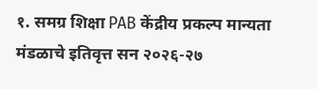१. समग्र शिक्षा PAB केंद्रीय प्रकल्प मान्यता मंडळाचे इतिवृत्त सन २०२६-२७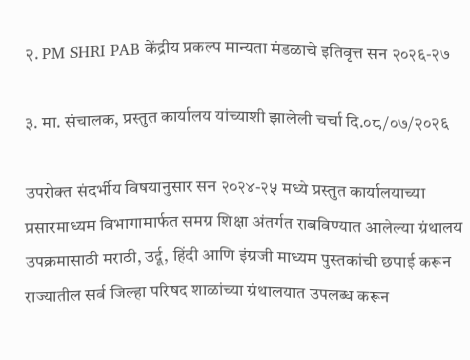२. PM SHRI PAB केंद्रीय प्रकल्प मान्यता मंडळाचे इतिवृत्त सन २०२६-२७

३. मा. संचालक, प्रस्तुत कार्यालय यांच्याशी झालेली चर्चा दि.०८/०७/२०२६

उपरोक्त संदर्भीय विषयानुसार सन २०२४-२५ मध्ये प्रस्तुत कार्यालयाच्या प्रसारमाध्यम विभागामार्फत समग्र शिक्षा अंतर्गत राबविण्यात आलेल्या ग्रंथालय उपक्रमासाठी मराठी, उर्दू, हिंदी आणि इंग्रजी माध्यम पुस्तकांची छपाई करून राज्यातील सर्व जिल्हा परिषद शाळांच्या ग्रंथालयात उपलब्ध करून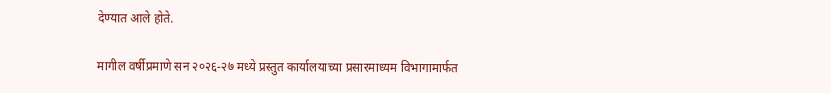देण्यात आले होते.

मागील वर्षीप्रमाणे सन २०२६-२७ मध्ये प्रस्तुत कार्यालयाच्या प्रसारमाध्यम विभागामार्फत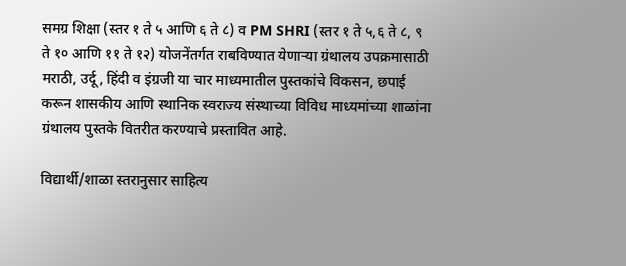समग्र शिक्षा (स्तर १ ते ५ आणि ६ ते ८) व PM SHRI (स्तर १ ते ५,६ ते ८, ९ ते १० आणि ११ ते १२) योजनेंतर्गत राबविण्यात येणाऱ्या ग्रंथालय उपक्रमासाठी मराठी, उर्दू, हिंदी व इंग्रजी या चार माध्यमातील पुस्तकांचे विकसन, छपाई करून शासकीय आणि स्थानिक स्वराज्य संस्थाच्या विविध माध्यमांच्या शाळांना ग्रंथालय पुस्तके वितरीत करण्याचे प्रस्तावित आहे.

विद्यार्थी/शाळा स्तरानुसार साहित्य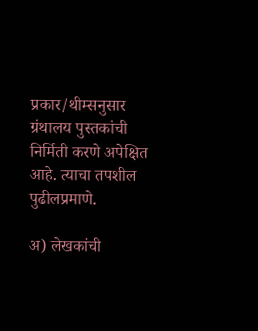प्रकार/थीम्सनुसार ग्रंथालय पुस्तकांची निर्मिती करणे अपेक्षित आहे. त्याचा तपशील पुढीलप्रमाणे.

अ) लेखकांची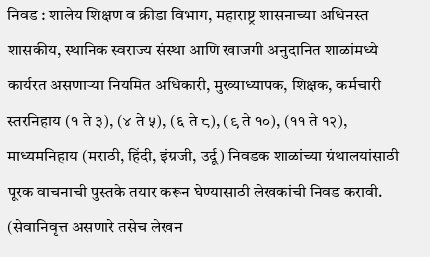निवड : शालेय शिक्षण व क्रीडा विभाग, महाराष्ट्र शासनाच्या अधिनस्त शासकीय, स्थानिक स्वराज्य संस्था आणि खाजगी अनुदानित शाळांमध्ये कार्यरत असणाऱ्या नियमित अधिकारी, मुख्याध्यापक, शिक्षक, कर्मचारी स्तरनिहाय (१ ते ३), (४ ते ५), (६ ते ८), (९ ते १०), (११ ते १२), माध्यमनिहाय (मराठी, हिंदी, इंग्रजी, उर्दू) निवडक शाळांच्या ग्रंथालयांसाठी पूरक वाचनाची पुस्तके तयार करून घेण्यासाठी लेखकांची निवड करावी. (सेवानिवृत्त असणारे तसेच लेखन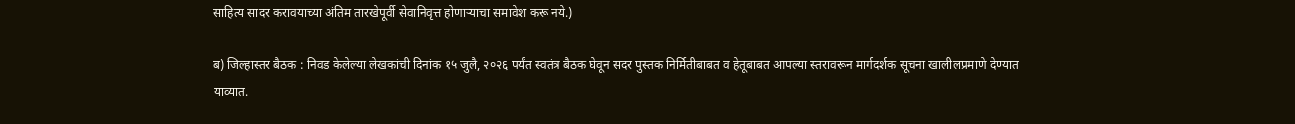साहित्य सादर करावयाच्या अंतिम तारखेपूर्वी सेवानिवृत्त होणाऱ्याचा समावेश करू नये.)

ब) जिल्हास्तर बैठक : निवड केलेल्या लेखकांची दिनांक १५ जुलै, २०२६ पर्यंत स्वतंत्र बैठक घेवून सदर पुस्तक निर्मितीबाबत व हेतूबाबत आपल्या स्तरावरून मार्गदर्शक सूचना खालीलप्रमाणे देण्यात याव्यात.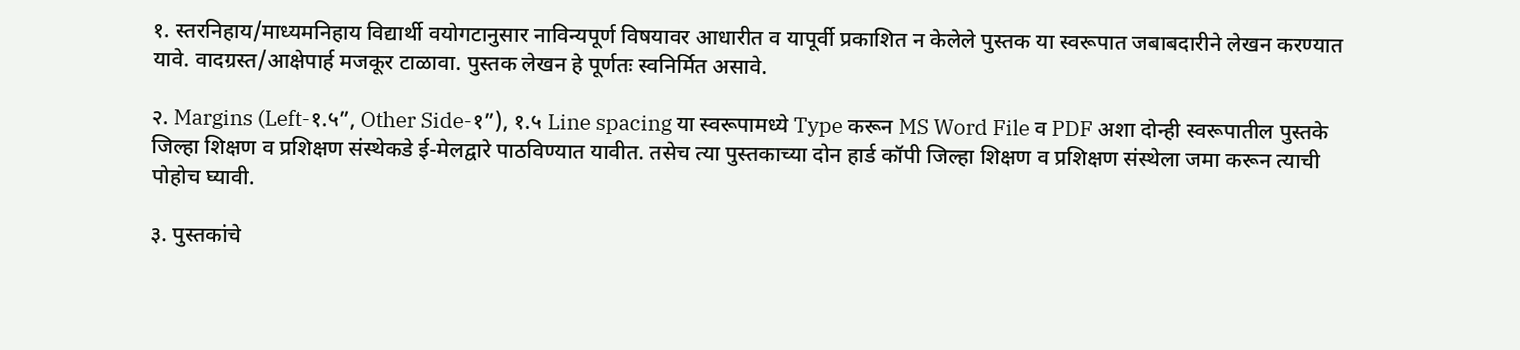१. स्तरनिहाय/माध्यमनिहाय विद्यार्थी वयोगटानुसार नाविन्यपूर्ण विषयावर आधारीत व यापूर्वी प्रकाशित न केलेले पुस्तक या स्वरूपात जबाबदारीने लेखन करण्यात यावे. वादग्रस्त/आक्षेपार्ह मजकूर टाळावा. पुस्तक लेखन हे पूर्णतः स्वनिर्मित असावे.

२. Margins (Left-१.५”, Other Side-१”), १.५ Line spacing या स्वरूपामध्ये Type करून MS Word File व PDF अशा दोन्ही स्वरूपातील पुस्तके जिल्हा शिक्षण व प्रशिक्षण संस्थेकडे ई-मेलद्वारे पाठविण्यात यावीत. तसेच त्या पुस्तकाच्या दोन हार्ड कॉपी जिल्हा शिक्षण व प्रशिक्षण संस्थेला जमा करून त्याची पोहोच घ्यावी.

३. पुस्तकांचे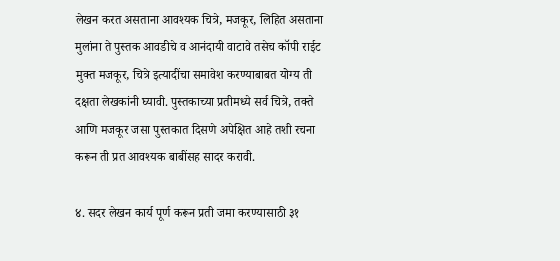लेखन करत असताना आवश्यक चित्रे, मजकूर, लिहित असताना मुलांना ते पुस्तक आवडीचे व आनंदायी वाटावे तसेच कॉपी राईट मुक्त मजकूर, चित्रे इत्यादींचा समावेश करण्याबाबत योग्य ती दक्षता लेखकांनी घ्यावी. पुस्तकाच्या प्रतीमध्ये सर्व चित्रे, तक्ते आणि मजकूर जसा पुस्तकात दिसणे अपेक्षित आहे तशी रचना करून ती प्रत आवश्यक बाबींसह सादर करावी.

४. सदर लेखन कार्य पूर्ण करून प्रती जमा करण्यासाठी ३१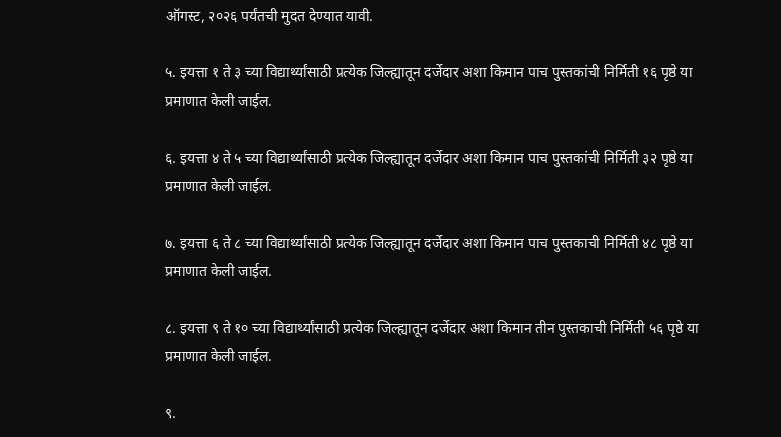ऑगस्ट, २०२६ पर्यंतची मुदत देण्यात यावी.

५. इयत्ता १ ते ३ च्या विद्यार्थ्यांसाठी प्रत्येक जिल्ह्यातून दर्जेदार अशा किमान पाच पुस्तकांची निर्मिती १६ पृष्ठे या प्रमाणात केली जाईल.

६. इयत्ता ४ ते ५ च्या विद्यार्थ्यांसाठी प्रत्येक जिल्ह्यातून दर्जेदार अशा किमान पाच पुस्तकांची निर्मिती ३२ पृष्ठे या प्रमाणात केली जाईल.

७. इयत्ता ६ ते ८ च्या विद्यार्थ्यांसाठी प्रत्येक जिल्ह्यातून दर्जेदार अशा किमान पाच पुस्तकाची निर्मिती ४८ पृष्ठे या प्रमाणात केली जाईल.

८. इयत्ता ९ ते १० च्या विद्यार्थ्यांसाठी प्रत्येक जिल्ह्यातून दर्जेदार अशा किमान तीन पुस्तकाची निर्मिती ५६ पृष्ठे या प्रमाणात केली जाईल.

९.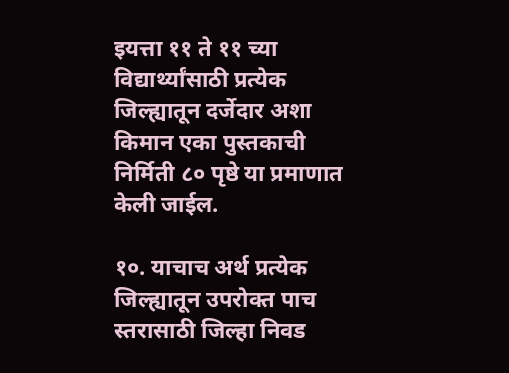इयत्ता ११ ते ११ च्या विद्यार्थ्यांसाठी प्रत्येक जिल्ह्यातून दर्जेदार अशा किमान एका पुस्तकाची निर्मिती ८० पृष्ठे या प्रमाणात केली जाईल.

१०. याचाच अर्थ प्रत्येक जिल्ह्यातून उपरोक्त पाच स्तरासाठी जिल्हा निवड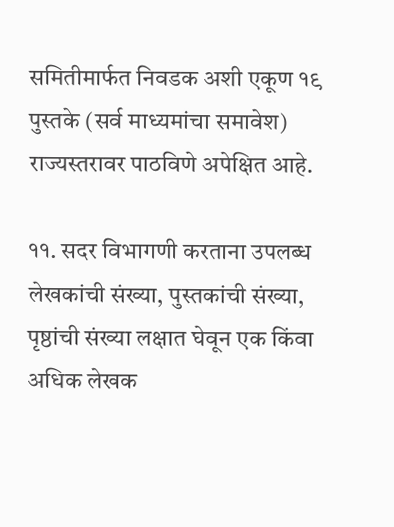समितीमार्फत निवडक अशी एकूण १९ पुस्तके (सर्व माध्यमांचा समावेश) राज्यस्तरावर पाठविणे अपेक्षित आहे.

११. सदर विभागणी करताना उपलब्ध लेखकांची संख्या, पुस्तकांची संख्या, पृष्ठांची संख्या लक्षात घेवून एक किंवा अधिक लेखक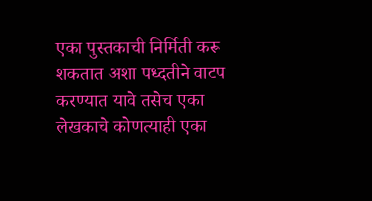एका पुस्तकाची निर्मिती करू शकतात अशा पध्दतीने वाटप करण्यात यावे तसेच एका लेखकाचे कोणत्याही एका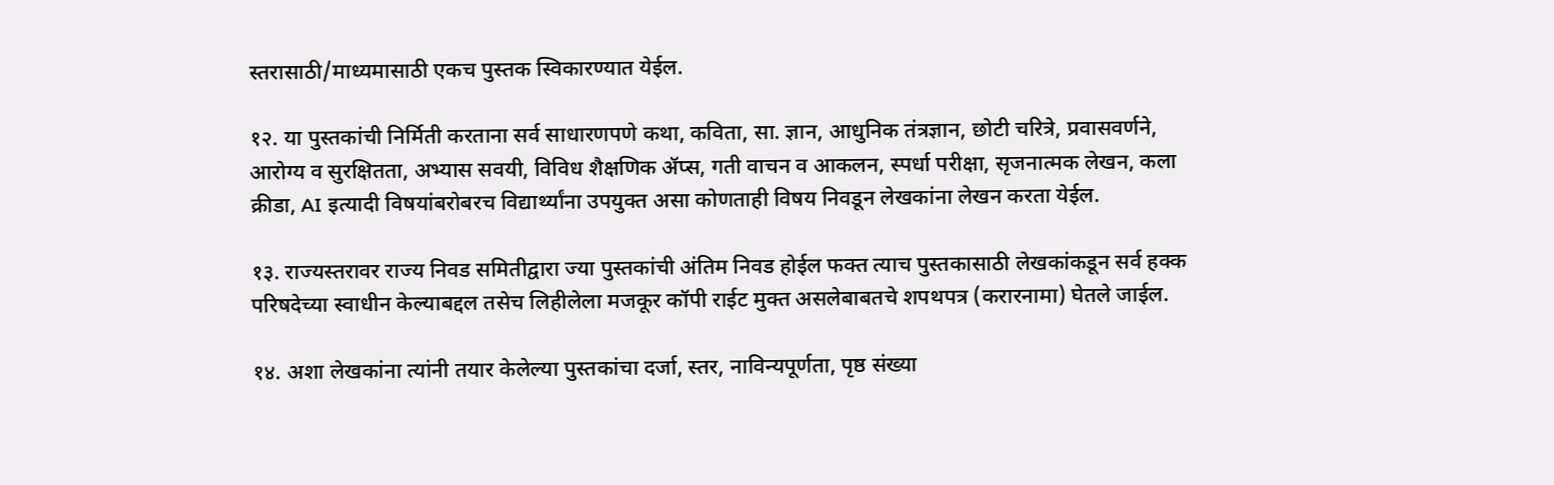स्तरासाठी/माध्यमासाठी एकच पुस्तक स्विकारण्यात येईल.

१२. या पुस्तकांची निर्मिती करताना सर्व साधारणपणे कथा, कविता, सा. ज्ञान, आधुनिक तंत्रज्ञान, छोटी चरित्रे, प्रवासवर्णने, आरोग्य व सुरक्षितता, अभ्यास सवयी, विविध शैक्षणिक ॲप्स, गती वाचन व आकलन, स्पर्धा परीक्षा, सृजनात्मक लेखन, कला क्रीडा, AI इत्यादी विषयांबरोबरच विद्यार्थ्यांना उपयुक्त असा कोणताही विषय निवडून लेखकांना लेखन करता येईल.

१३. राज्यस्तरावर राज्य निवड समितीद्वारा ज्या पुस्तकांची अंतिम निवड होईल फक्त त्याच पुस्तकासाठी लेखकांकडून सर्व हक्क परिषदेच्या स्वाधीन केल्याबद्दल तसेच लिहीलेला मजकूर कॉपी राईट मुक्त असलेबाबतचे शपथपत्र (करारनामा) घेतले जाईल.

१४. अशा लेखकांना त्यांनी तयार केलेल्या पुस्तकांचा दर्जा, स्तर, नाविन्यपूर्णता, पृष्ठ संख्या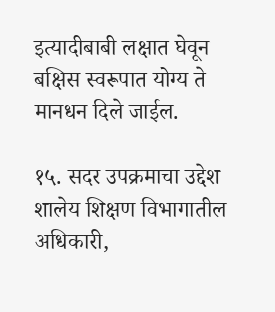इत्यादीबाबी लक्षात घेवून बक्षिस स्वरूपात योग्य ते मानधन दिले जाईल.

१५. सदर उपक्रमाचा उद्देश शालेय शिक्षण विभागातील अधिकारी,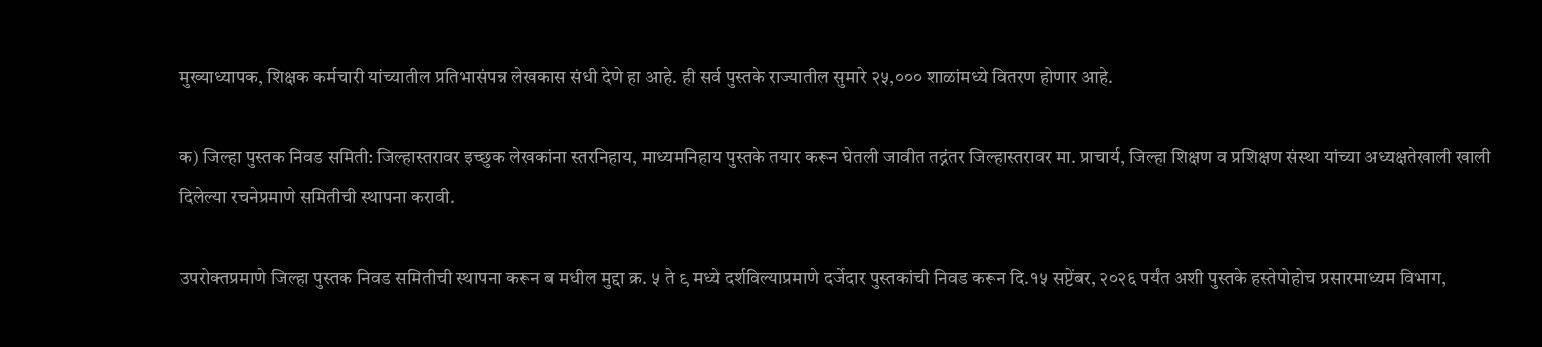मुख्याध्यापक, शिक्षक कर्मचारी यांच्यातील प्रतिभासंपन्न लेखकास संधी देणे हा आहे. ही सर्व पुस्तके राज्यातील सुमारे २५,००० शाळांमध्ये वितरण होणार आहे.

क) जिल्हा पुस्तक निवड समिती: जिल्हास्तरावर इच्छुक लेखकांना स्तरनिहाय, माध्यमनिहाय पुस्तके तयार करून घेतली जावीत तद्नंतर जिल्हास्तरावर मा. प्राचार्य, जिल्हा शिक्षण व प्रशिक्षण संस्था यांच्या अध्यक्षतेखाली खाली दिलेल्या रचनेप्रमाणे समितीची स्थापना करावी.

उपरोक्तप्रमाणे जिल्हा पुस्तक निवड समितीची स्थापना करून ब मधील मुद्दा क्र. ५ ते ९ मध्ये दर्शविल्याप्रमाणे दर्जेदार पुस्तकांची निवड करून दि.१५ सप्टेंबर, २०२६ पर्यंत अशी पुस्तके हस्तेपोहोच प्रसारमाध्यम विभाग,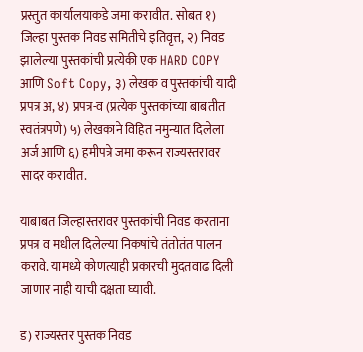प्रस्तुत कार्यालयाकडे जमा करावीत. सोबत १) जिल्हा पुस्तक निवड समितीचे इतिवृत्त, २) निवड झालेल्या पुस्तकांची प्रत्येकी एक HARD COPY आणि Soft Copy, ३) लेखक व पुस्तकांची यादी प्रपत्र अ, ४) प्रपत्र-व (प्रत्येक पुस्तकांच्या बाबतीत स्वतंत्रपणे) ५) लेखकाने विहित नमुन्यात दिलेला अर्ज आणि ६) हमीपत्रे जमा करून राज्यस्तरावर सादर करावीत.

याबाबत जिल्हास्तरावर पुस्तकांची निवड करताना प्रपत्र व मधील दिलेल्या निकषांचे तंतोतंत पालन करावे. यामध्ये कोणत्याही प्रकारची मुदतवाढ दिली जाणार नाही याची दक्षता घ्यावी.

ड) राज्यस्तर पुस्तक निवड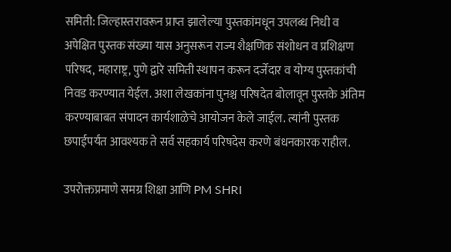समिती: जिल्हास्तरावरून प्राप्त झालेल्या पुस्तकांमधून उपलब्ध निधी व अपेक्षित पुस्तक संख्या यास अनुसरून राज्य शैक्षणिक संशोधन व प्रशिक्षण परिषद, महाराष्ट्र, पुणे द्वारे समिती स्थापन करून दर्जेदार व योग्य पुस्तकांची निवड करण्यात येईल. अशा लेखकांना पुनश्च परिषदेत बोलावून पुस्तके अंतिम करण्याबाबत संपादन कार्यशाळेचे आयोजन केले जाईल. त्यांनी पुस्तक छपाईपर्यंत आवश्यक ते सर्व सहकार्य परिषदेस करणे बंधनकारक राहील.

उपरोक्तप्रमाणे समग्र शिक्षा आणि PM SHRI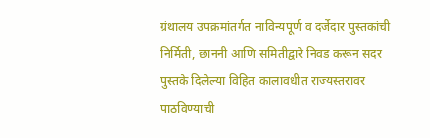ग्रंथालय उपक्रमांतर्गत नाविन्यपूर्ण व दर्जेदार पुस्तकांची निर्मिती, छाननी आणि समितीद्वारे निवड करून सदर पुस्तके दिलेल्या विहित कालावधीत राज्यस्तरावर पाठविण्याची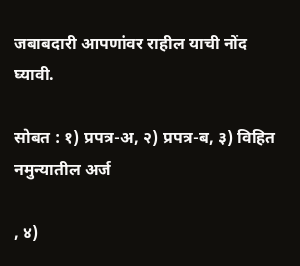जबाबदारी आपणांवर राहील याची नोंद घ्यावी.

सोबत : १) प्रपत्र-अ, २) प्रपत्र-ब, ३) विहित नमुन्यातील अर्ज

, ४)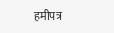हमीपत्र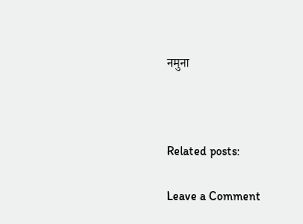नमुना



Related posts:

Leave a Comment